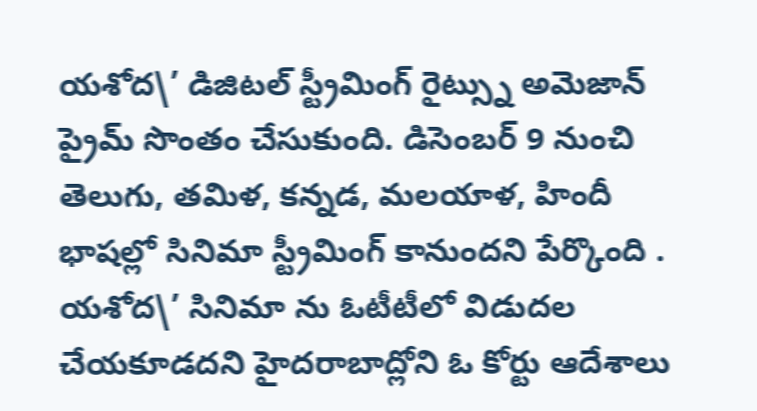యశోద\’ డిజిటల్ స్ట్రీమింగ్ రైట్స్ను అమెజాన్ ప్రైమ్ సొంతం చేసుకుంది. డిసెంబర్ 9 నుంచి తెలుగు, తమిళ, కన్నడ, మలయాళ, హిందీ భాషల్లో సినిమా స్ట్రీమింగ్ కానుందని పేర్కొంది . యశోద\’ సినిమా ను ఓటీటీలో విడుదల చేయకూడదని హైదరాబాద్లోని ఓ కోర్టు ఆదేశాలు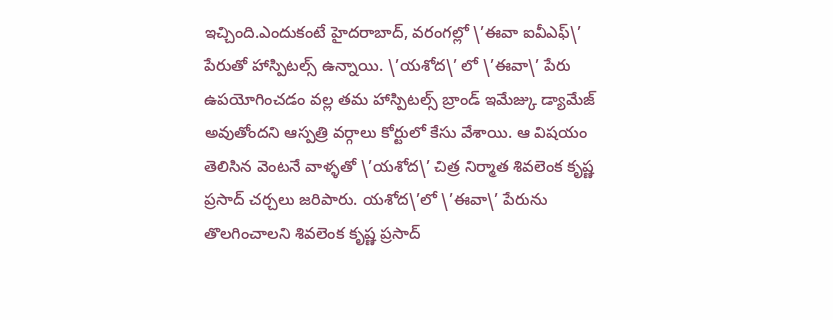ఇచ్చింది.ఎందుకంటే హైదరాబాద్, వరంగల్లో \’ఈవా ఐవీఎఫ్\’ పేరుతో హాస్పిటల్స్ ఉన్నాయి. \’యశోద\’ లో \’ఈవా\’ పేరు ఉపయోగించడం వల్ల తమ హాస్పిటల్స్ బ్రాండ్ ఇమేజ్కు డ్యామేజ్ అవుతోందని ఆస్పత్రి వర్గాలు కోర్టులో కేసు వేశాయి. ఆ విషయం తెలిసిన వెంటనే వాళ్ళతో \’యశోద\’ చిత్ర నిర్మాత శివలెంక కృష్ణ ప్రసాద్ చర్చలు జరిపారు. యశోద\’లో \’ఈవా\’ పేరును తొలగించాలని శివలెంక కృష్ణ ప్రసాద్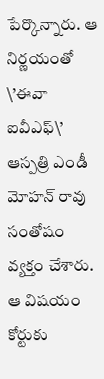పేర్కొన్నారు. ఆ నిర్ణయంతో \’ఈవా ఐవీఎఫ్\’ ఆస్పత్రి ఎండీ మోహన్ రావు సంతోషం వ్యక్తం చేశారు. ఆ విషయం కోర్టుకు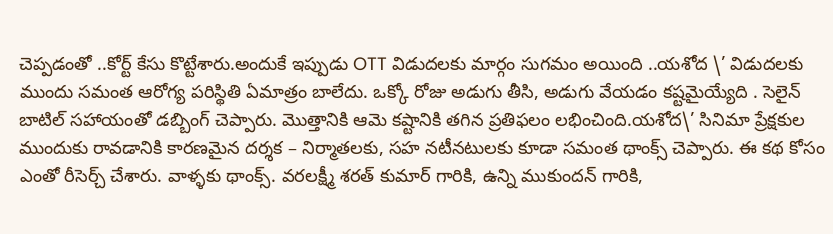చెప్పడంతో ..కోర్ట్ కేసు కొట్టేశారు.అందుకే ఇప్పుడు OTT విడుదలకు మార్గం సుగమం అయింది ..యశోద \’ విడుదలకు ముందు సమంత ఆరోగ్య పరిస్థితి ఏమాత్రం బాలేదు. ఒక్కో రోజు అడుగు తీసి, అడుగు వేయడం కష్టమైయ్యేది . సెలైన్ బాటిల్ సహాయంతో డబ్బింగ్ చెప్పారు. మొత్తానికి ఆమె కష్టానికి తగిన ప్రతిఫలం లభించింది.యశోద\’ సినిమా ప్రేక్షకుల ముందుకు రావడానికి కారణమైన దర్శక – నిర్మాతలకు, సహ నటీనటులకు కూడా సమంత థాంక్స్ చెప్పారు. ఈ కథ కోసం ఎంతో రీసెర్చ్ చేశారు. వాళ్ళకు థాంక్స్. వరలక్ష్మీ శరత్ కుమార్ గారికి, ఉన్ని ముకుందన్ గారికి,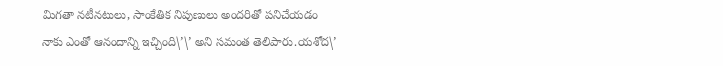మిగతా నటీనటులు, సాంకేతిక నిపుణులు అందరితో పనిచేయడం నాకు ఎంతో ఆనందాన్ని ఇచ్చింది\’\’ అని సమంత తెలిపారు.యశోద\’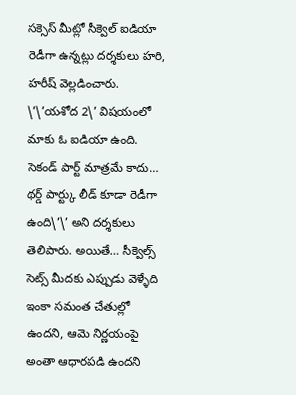సక్సెస్ మీట్లో సీక్వెల్ ఐడియా రెడీగా ఉన్నట్లు దర్శకులు హరి, హరీష్ వెల్లడించారు. \’\’యశోద 2\’ విషయంలో మాకు ఓ ఐడియా ఉంది. సెకండ్ పార్ట్ మాత్రమే కాదు… థర్డ్ పార్ట్కు లీడ్ కూడా రెడీగా ఉంది\’\’ అని దర్శకులు తెలిపారు. అయితే… సీక్వెల్స్ సెట్స్ మీదకు ఎప్పుడు వెళ్ళేది ఇంకా సమంత చేతుల్లో ఉందని, ఆమె నిర్ణయంపై అంతా ఆధారపడి ఉందని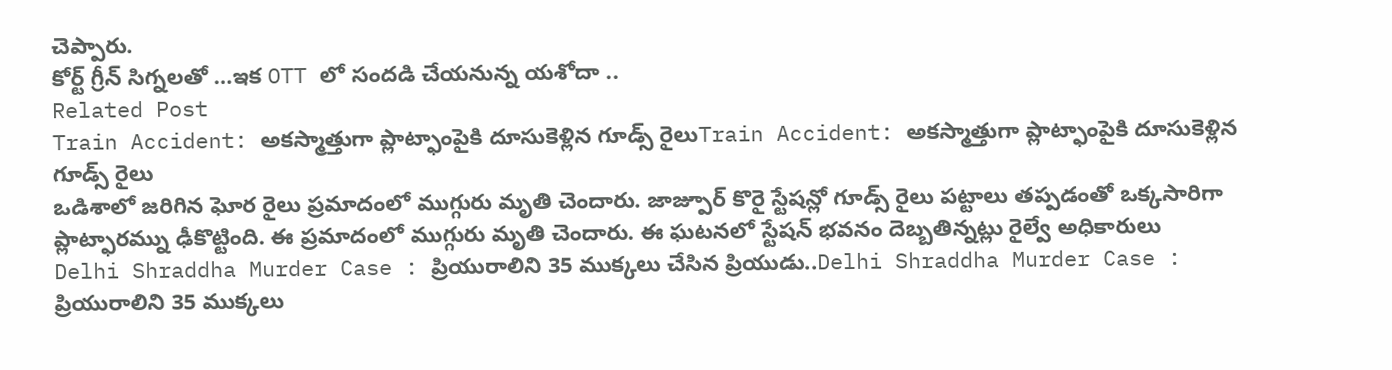చెప్పారు.
కోర్ట్ గ్రీన్ సిగ్నలతో …ఇక OTT లో సందడి చేయనున్న యశోదా ..
Related Post
Train Accident: అకస్మాత్తుగా ప్లాట్ఫాంపైకి దూసుకెళ్లిన గూడ్స్ రైలుTrain Accident: అకస్మాత్తుగా ప్లాట్ఫాంపైకి దూసుకెళ్లిన గూడ్స్ రైలు
ఒడిశాలో జరిగిన ఘోర రైలు ప్రమాదంలో ముగ్గురు మృతి చెందారు. జాజ్పూర్ కొరై స్టేషన్లో గూడ్స్ రైలు పట్టాలు తప్పడంతో ఒక్కసారిగా ప్లాట్ఫారమ్ను ఢీకొట్టింది. ఈ ప్రమాదంలో ముగ్గురు మృతి చెందారు. ఈ ఘటనలో స్టేషన్ భవనం దెబ్బతిన్నట్లు రైల్వే అధికారులు
Delhi Shraddha Murder Case : ప్రియురాలిని 35 ముక్కలు చేసిన ప్రియుడు..Delhi Shraddha Murder Case : ప్రియురాలిని 35 ముక్కలు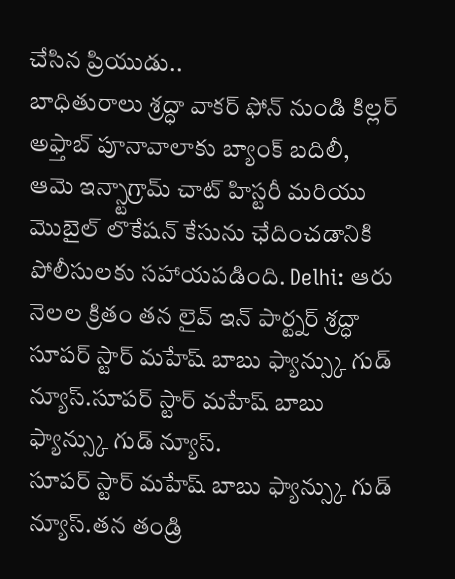చేసిన ప్రియుడు..
బాధితురాలు శ్రద్ధా వాకర్ ఫోన్ నుండి కిల్లర్ అఫ్తాబ్ పూనావాలాకు బ్యాంక్ బదిలీ, ఆమె ఇన్స్టాగ్రామ్ చాట్ హిస్టరీ మరియు మొబైల్ లొకేషన్ కేసును ఛేదించడానికి పోలీసులకు సహాయపడింది. Delhi: ఆరు నెలల క్రితం తన లైవ్ ఇన్ పార్ట్నర్ శ్రద్ధా
సూపర్ స్టార్ మహేష్ బాబు ఫ్యాన్స్కు గుడ్ న్యూస్.సూపర్ స్టార్ మహేష్ బాబు ఫ్యాన్స్కు గుడ్ న్యూస్.
సూపర్ స్టార్ మహేష్ బాబు ఫ్యాన్స్కు గుడ్ న్యూస్.తన తండ్రి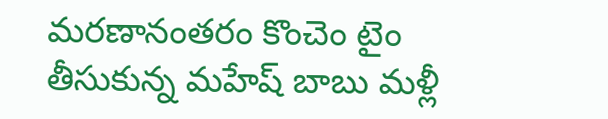మరణానంతరం కొంచెం టైం తీసుకున్న మహేష్ బాబు మళ్లీ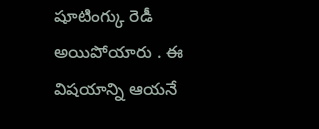షూటింగ్కు రెడీ అయిపోయారు . ఈ విషయాన్ని ఆయనే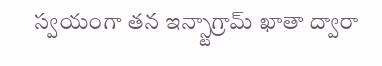స్వయంగా తన ఇన్స్టాగ్రామ్ ఖాతా ద్వారా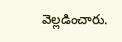వెల్లడించారు.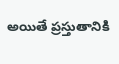అయితే ప్రస్తుతానికి